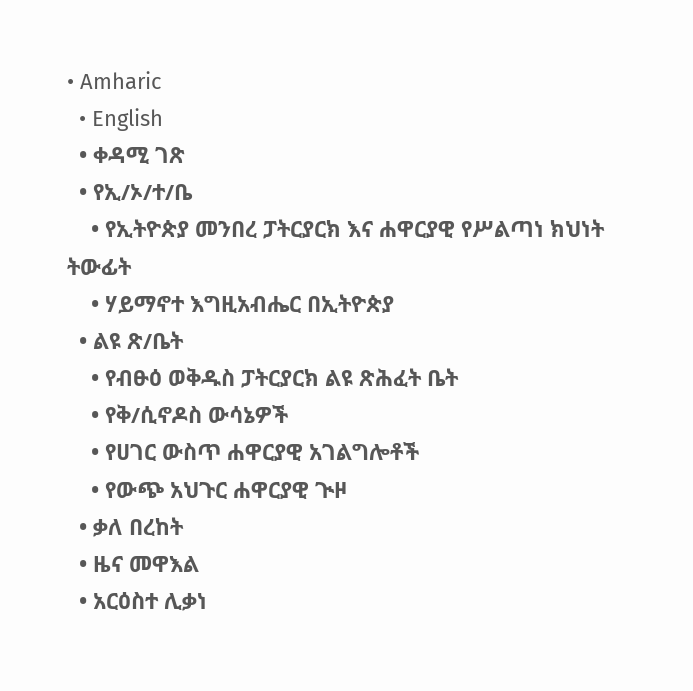• Amharic
  • English
  • ቀዳሚ ገጽ
  • የኢ/ኦ/ተ/ቤ
    • የኢትዮጵያ መንበረ ፓትርያርክ እና ሐዋርያዊ የሥልጣነ ክህነት ትውፊት
    • ሃይማኖተ እግዚአብሔር በኢትዮጵያ
  • ልዩ ጽ/ቤት
    • የብፁዕ ወቅዱስ ፓትርያርክ ልዩ ጽሕፈት ቤት
    • የቅ/ሲኖዶስ ውሳኔዎች
    • የሀገር ውስጥ ሐዋርያዊ አገልግሎቶች
    • የውጭ አህጉር ሐዋርያዊ ጒዞ
  • ቃለ በረከት
  • ዜና መዋእል
  • አርዕስተ ሊቃነ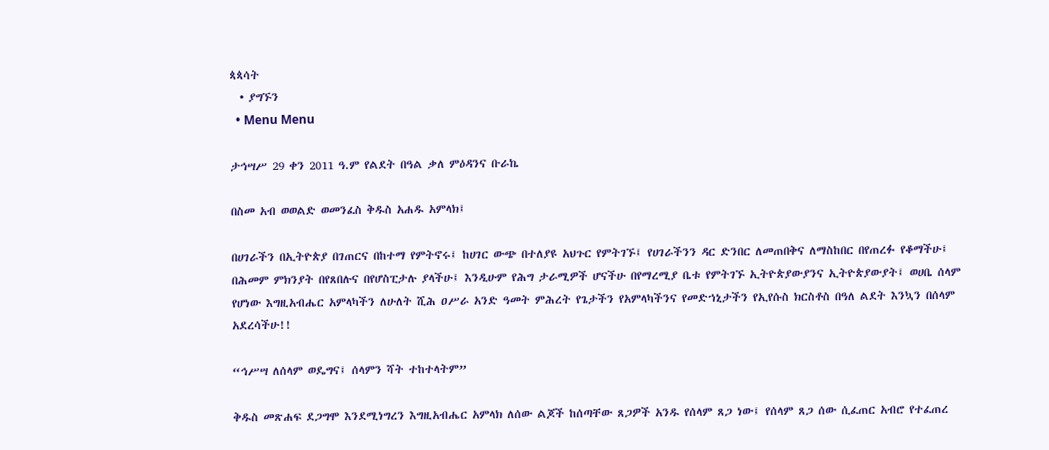ጳጳሳት
  • ያግኙን
  • Menu Menu

ታኅሣሥ 29 ቀን 2011 ዓ.ም የልደት በዓል ቃለ ምዕዳንና ቡራኬ

በስመ አብ ወወልድ ወመንፈስ ቅዱስ አሐዱ አምላክ፤

በሀገራችን በኢትዮጵያ በገጠርና በከተማ የምትኖሩ፤ ከሀገር ውጭ በተለያዩ አህጉር የምትገኙ፤ የሀገራችንን ዳር ድንበር ለመጠበቅና ለማስከበር በየጠረፉ የቆማችሁ፤ በሕመም ምክንያት በየጸበሉና በየሆስፒታሉ ያላችሁ፤ እንዲሁም የሕግ ታራሚዎች ሆናችሁ በየማረሚያ ቤቱ የምትገኙ ኢትዮጵያውያንና ኢትዮጵያውያት፤ ወሀቤ ሰላም የሆነው እግዚአብሔር አምላካችን ለሁለት ሺሕ ዐሥራ አንድ ዓመት ምሕረት የጌታችን የአምላካችንና የመድኀኒታችን የኢየሱስ ክርስቶስ በዓለ ልደት እንኳን በሰላም አደረሳችሁ!!

“ኅሥሣ ለሰላም ወዴግና፤ ሰላምን ሻት ተከተላትም”

ቅዱስ መጽሐፍ ደጋግሞ እንደሚነግረን እግዚአብሔር አምላክ ለሰው ልጆች ከሰጣቸው ጸጋዎች አንዱ የሰላም ጸጋ ነው፤ የሰላም ጸጋ ሰው ሲፈጠር አብሮ የተፈጠረ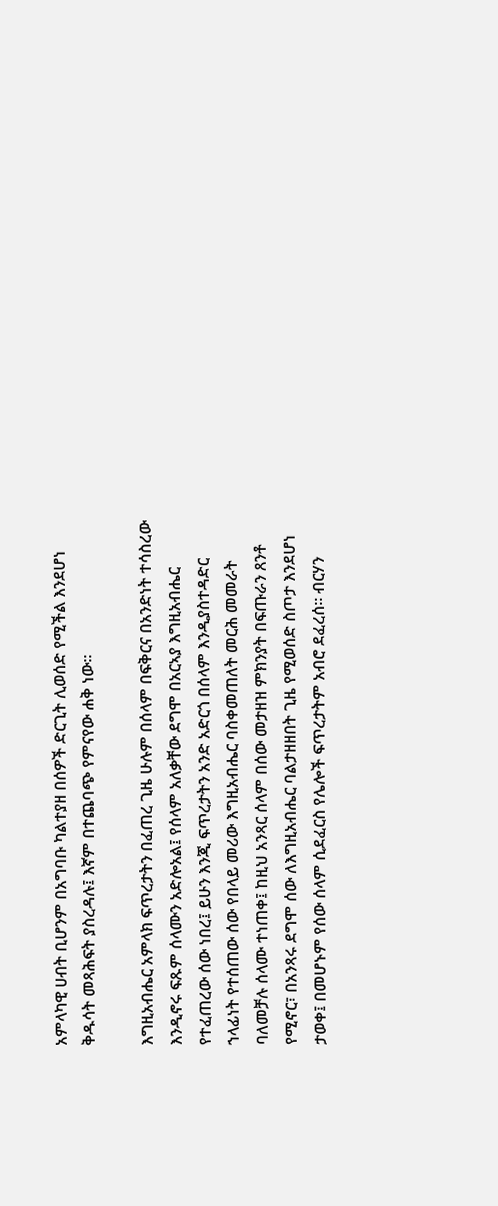አምላካዊ ሀብት ቢሆንም በአግባቡ ካልተያዘ በሰዎች ድርጊት ሊወሰድ የሚችል እንደሆነ ቅዱሳት መጻሕፍት ያስረዳሉ፤ እኛም በተጨባጭ የምናየው ሐቅ ነው፡፡

እግዚአብሔር አምላክ ፍጥረታትን በፈጠረ ጊዜ ሁሉም በሰላም በፍቅርና በአንድነት ተሳስረው እንዲኖሩ ፍጹም ሰላሙን አድሎአል፤ የሰላም አለቃቸው ደግሞ በአርኣያ እግዚአብሔር የተፈጠረው ሰው ነበረ፤ ይሁን እንጂ ፍጥረታትን አንድ አድርጎ በሰላም እንዲያስተዳድር ኀላፊነት የተሰጠው ሰው የበላይ መሪው እግዚአብሔር ባስቀመጠለት መርሕ መመራት ባለመቻሉ ሰላሙ ተነጠቀ፤ ከዚህ አንጻር ሰላም በሰው መታዘዝ ምክንያት በፍጡራን ጸንቶ የሚኖር፣ በአንጻሩ ደግሞ ሰው ለእግዚአብሔር ባልታዘዘበት ጊዜ የሚወሰድ ስጦታ እንደሆነ ታወቀ፤ በመሆኑም የሰው ሰላም ሲደፈርስ የሌሎች ፍጥረታትም አብሮ ደፈረሰ፡፡ ብርሃን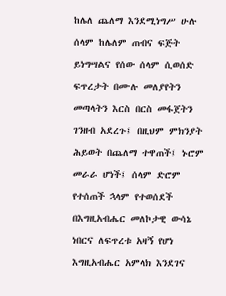ከሌለ ጨለማ እንደሚነግሥ ሁሉ ሰላም ከሌለም ጠብና ፍጅት ይነግሣልና የሰው ሰላም ሲወሰድ ፍጥረታት በሙሉ መለያየትን መጣላትን እርስ በርስ መፋጀትን ገንዘብ አደረጉ፤ በዚህም ምክንያት ሕይወት በጨለማ ተዋጠች፤ ኑሮም መራራ ሆነች፤ ሰላም ድሮም የተሰጠች ኋላም የተወሰደች በእግዚአብሔር መለኮታዊ ውሳኔ ነበርና ለፍጥረቱ አዛኝ የሆነ እግዚአብሔር አምላክ እንደገና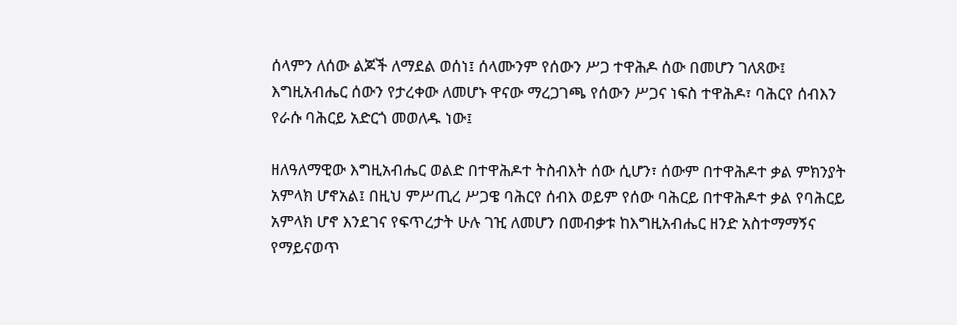ሰላምን ለሰው ልጆች ለማደል ወሰነ፤ ሰላሙንም የሰውን ሥጋ ተዋሕዶ ሰው በመሆን ገለጸው፤ እግዚአብሔር ሰውን የታረቀው ለመሆኑ ዋናው ማረጋገጫ የሰውን ሥጋና ነፍስ ተዋሕዶ፣ ባሕርየ ሰብእን የራሱ ባሕርይ አድርጎ መወለዱ ነው፤

ዘለዓለማዊው እግዚአብሔር ወልድ በተዋሕዶተ ትስብእት ሰው ሲሆን፣ ሰውም በተዋሕዶተ ቃል ምክንያት አምላክ ሆኖአል፤ በዚህ ምሥጢረ ሥጋዌ ባሕርየ ሰብእ ወይም የሰው ባሕርይ በተዋሕዶተ ቃል የባሕርይ አምላክ ሆኖ እንደገና የፍጥረታት ሁሉ ገዢ ለመሆን በመብቃቱ ከእግዚአብሔር ዘንድ አስተማማኝና የማይናወጥ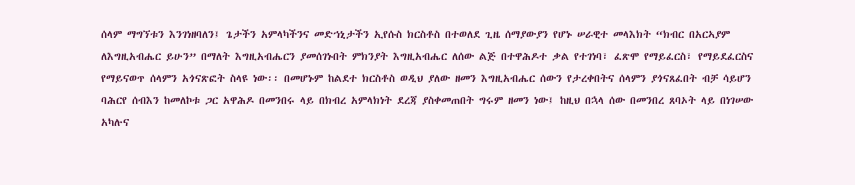ሰላም ማግኘቱን እንገነዘባለን፤ ጌታችን አምላካችንና መድኀኒታችን ኢየሱስ ክርስቶስ በተወለደ ጊዜ ሰማያውያን የሆኑ ሠራዊተ መላእክት “ክብር በአርኣያም ለእግዚአብሔር ይሁን” በማለት እግዚአብሔርን ያመሰገኑበት ምክንያት እግዚአብሔር ለሰው ልጅ በተዋሕዶተ ቃል የተገነባ፣ ፈጽሞ የማይፈርስ፣ የማይደፈርስና የማይናወጥ ሰላምን አጎናጽፎት ስላዩ ነው፡፡ በመሆኑም ከልደተ ክርስቶስ ወዲህ ያለው ዘመን እግዚአብሔር ሰውን የታረቀበትና ሰላምን ያጎናጸፈበት ብቻ ሳይሆን ባሕርየ ሰብእን ከመለኮቱ ጋር አዋሕዶ በመንበሩ ላይ በክብረ አምላክነት ደረጃ ያስቀመጠበት ግሩም ዘመን ነው፤ ከዚህ በኋላ ሰው በመንበረ ጸባኦት ላይ በነገሠው አካሉና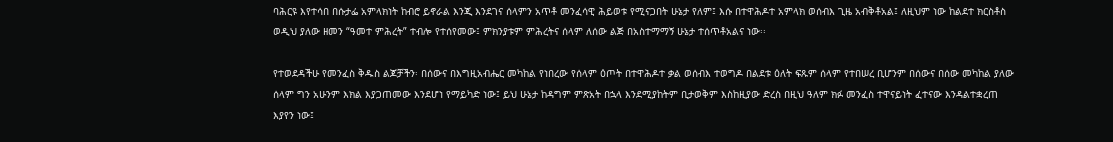ባሕርዩ እየተሳበ በሱታፌ አምላክነት ከብሮ ይኖራል እንጂ እንደገና ሰላምን አጥቶ መንፈሳዊ ሕይወቱ የሚናጋበት ሁኔታ የለም፤ እሱ በተዋሕዶተ አምላክ ወሰብእ ጊዜ አብቅቶአል፤ ለዚህም ነው ከልደተ ክርስቶስ ወዲህ ያለው ዘመን “ዓመተ ምሕረት” ተብሎ የተሰየመው፤ ምክንያቱም ምሕረትና ሰላም ለሰው ልጅ በአስተማማኝ ሁኔታ ተሰጥቶአልና ነው፡፡

የተወደዳችሁ የመንፈስ ቅዱስ ልጆቻችን፡ በሰውና በእግዚአብሔር መካከል የነበረው የሰላም ዕጦት በተዋሕዶተ ቃል ወሰብእ ተወግዶ በልደቱ ዕለት ፍጹም ሰላም የተበሠረ ቢሆንም በሰውና በሰው መካከል ያለው ሰላም ግን አሁንም እክል እያጋጠመው እንደሆነ የማይካድ ነው፤ ይህ ሁኔታ ከዳግም ምጽአት በኋላ እንደሚያከትም ቢታወቅም እስከዚያው ድረስ በዚህ ዓለም ክፉ መንፈስ ተዋናይነት ፈተናው እንዳልተቋረጠ እያየን ነው፤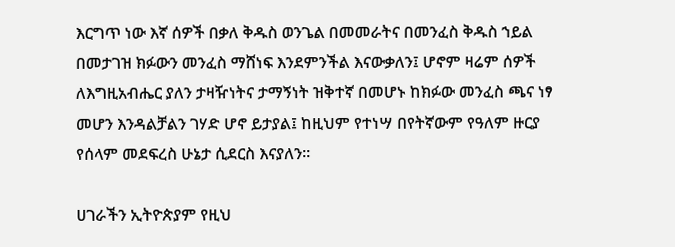እርግጥ ነው እኛ ሰዎች በቃለ ቅዱስ ወንጌል በመመራትና በመንፈስ ቅዱስ ኀይል በመታገዝ ክፉውን መንፈስ ማሸነፍ እንደምንችል እናውቃለን፤ ሆኖም ዛሬም ሰዎች ለእግዚአብሔር ያለን ታዛዥነትና ታማኝነት ዝቅተኛ በመሆኑ ከክፉው መንፈስ ጫና ነፃ መሆን እንዳልቻልን ገሃድ ሆኖ ይታያል፤ ከዚህም የተነሣ በየትኛውም የዓለም ዙርያ የሰላም መደፍረስ ሁኔታ ሲደርስ እናያለን፡፡

ሀገራችን ኢትዮጵያም የዚህ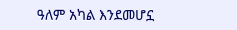ዓለም አካል እንደመሆኗ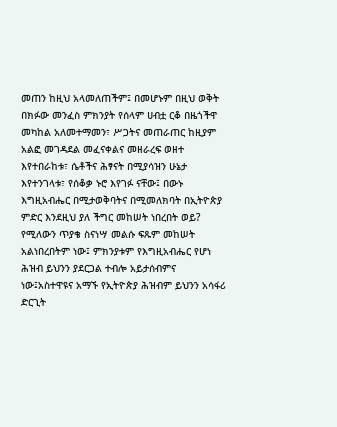መጠን ከዚህ አላመለጠችም፤ በመሆኑም በዚህ ወቅት በክፉው መንፈስ ምክንያት የሰላም ሀብቷ ርቆ በዜጎችዋ መካከል አለመተማመን፣ ሥጋትና መጠራጠር ከዚያም አልፎ መገዳደል መፈናቀልና መዘራረፍ ወዘተ እየተበራከቱ፣ ሴቶችና ሕፃናት በሚያሳዝን ሁኔታ እየተንገላቱ፣ የሰቆቃ ኑሮ እየገፉ ናቸው፤ በውኑ እግዚአብሔር በሚታወቅባትና በሚመለክባት በኢትዮጵያ ምድር እንደዚህ ያለ ችግር መከሠት ነበረበት ወይ? የሚለውን ጥያቄ ስናነሣ መልሱ ፍጹም መከሠት አልነበረበትም ነው፤ ምክንያቱም የእግዚአብሔር የሆነ ሕዝብ ይህንን ያደርጋል ተብሎ አይታሰብምና ነው፤አስተዋዩና አማኙ የኢትዮጵያ ሕዝብም ይህንን አሳፋሪ ድርጊት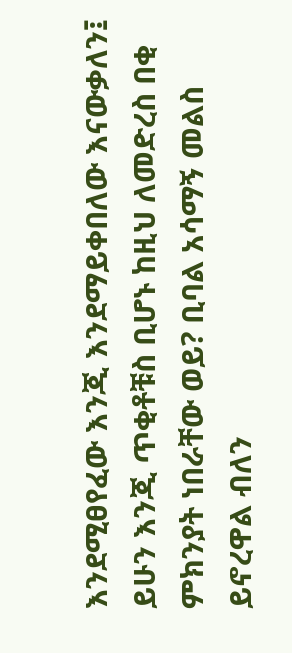እንደሚፀየፈው እንጂ እንደማይቀበለው እናውቃለን፤ ይሁን እንጂ ጥቂቶቹስ ቢሆኑ ከዚህ ለመድረስ በቂ ምክንያት ነበራቸው ወይ? ቢባል አሳማኝ መልስ ይኖረዋል ብለን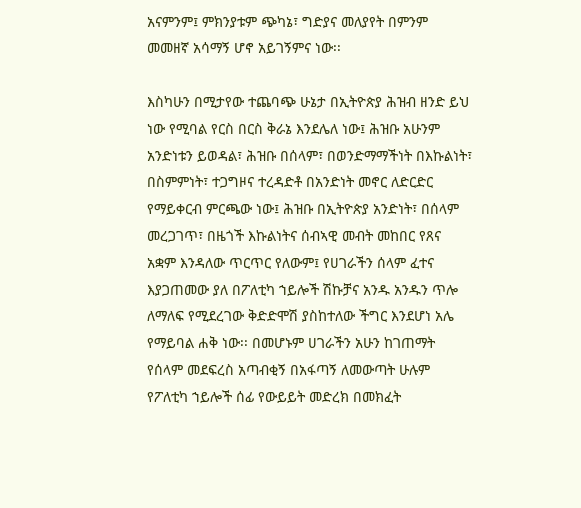አናምንም፤ ምክንያቱም ጭካኔ፣ ግድያና መለያየት በምንም መመዘኛ አሳማኝ ሆኖ አይገኝምና ነው፡፡

እስካሁን በሚታየው ተጨባጭ ሁኔታ በኢትዮጵያ ሕዝብ ዘንድ ይህ ነው የሚባል የርስ በርስ ቅራኔ እንደሌለ ነው፤ ሕዝቡ አሁንም አንድነቱን ይወዳል፣ ሕዝቡ በሰላም፣ በወንድማማችነት በእኩልነት፣ በስምምነት፣ ተጋግዞና ተረዳድቶ በአንድነት መኖር ለድርድር የማይቀርብ ምርጫው ነው፤ ሕዝቡ በኢትዮጵያ አንድነት፣ በሰላም መረጋገጥ፣ በዜጎች እኩልነትና ሰብኣዊ መብት መከበር የጸና አቋም እንዳለው ጥርጥር የለውም፤ የሀገራችን ሰላም ፈተና እያጋጠመው ያለ በፖለቲካ ኀይሎች ሽኩቻና አንዱ አንዱን ጥሎ ለማለፍ የሚደረገው ቅድድሞሽ ያስከተለው ችግር እንደሆነ አሌ የማይባል ሐቅ ነው፡፡ በመሆኑም ሀገራችን አሁን ከገጠማት የሰላም መደፍረስ አጣብቂኝ በአፋጣኝ ለመውጣት ሁሉም የፖለቲካ ኀይሎች ሰፊ የውይይት መድረክ በመክፈት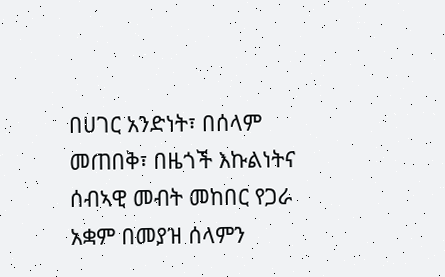በሀገር አንድነት፣ በሰላም መጠበቅ፣ በዜጎች እኩልነትና ሰብኣዊ መብት መከበር የጋራ አቋም በመያዝ ሰላምን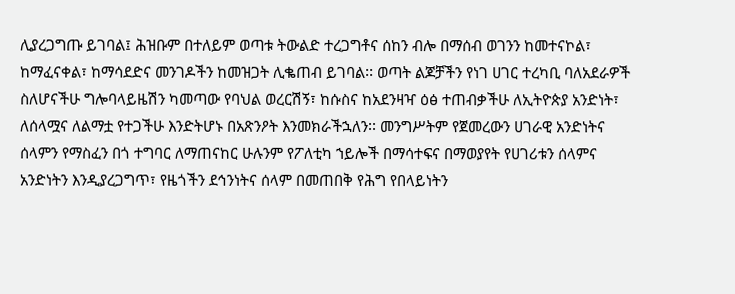ሊያረጋግጡ ይገባል፤ ሕዝቡም በተለይም ወጣቱ ትውልድ ተረጋግቶና ሰከን ብሎ በማሰብ ወገንን ከመተናኮል፣ ከማፈናቀል፣ ከማሳደድና መንገዶችን ከመዝጋት ሊቈጠብ ይገባል፡፡ ወጣት ልጆቻችን የነገ ሀገር ተረካቢ ባለአደራዎች ስለሆናችሁ ግሎባላይዜሽን ካመጣው የባህል ወረርሽኝ፣ ከሱስና ከአደንዛዣ ዕፅ ተጠብቃችሁ ለኢትዮጵያ አንድነት፣ ለሰላሟና ለልማቷ የተጋችሁ እንድትሆኑ በአጽንዖት እንመክራችኋለን፡፡ መንግሥትም የጀመረውን ሀገራዊ አንድነትና ሰላምን የማስፈን በጎ ተግባር ለማጠናከር ሁሉንም የፖለቲካ ኀይሎች በማሳተፍና በማወያየት የሀገሪቱን ሰላምና አንድነትን እንዲያረጋግጥ፣ የዜጎችን ደኅንነትና ሰላም በመጠበቅ የሕግ የበላይነትን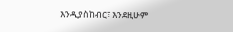እንዲያስከብር፣ እንደዚሁም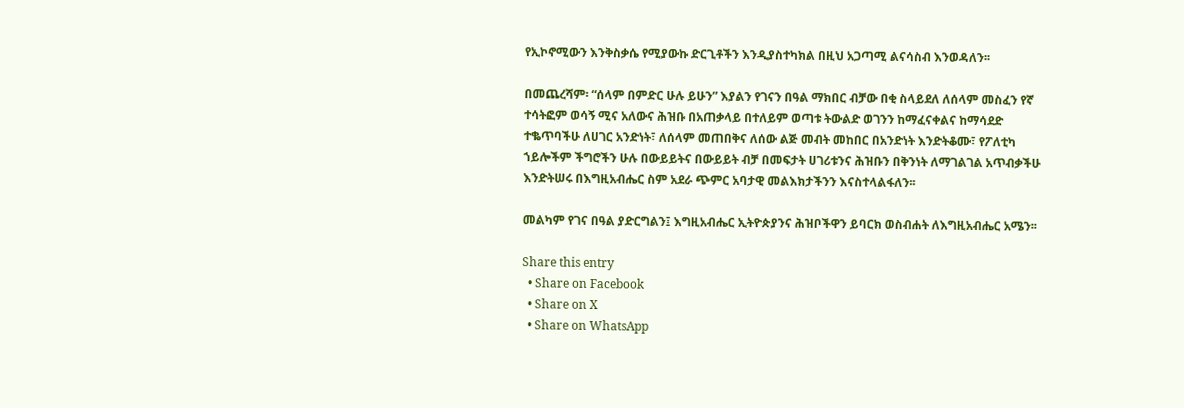የኢኮኖሚውን እንቅስቃሴ የሚያውኩ ድርጊቶችን እንዲያስተካክል በዚህ አጋጣሚ ልናሳስብ እንወዳለን፡፡

በመጨረሻም፡ “ሰላም በምድር ሁሉ ይሁን” እያልን የገናን በዓል ማክበር ብቻው በቂ ስላይደለ ለሰላም መስፈን የኛ ተሳትፎም ወሳኝ ሚና አለውና ሕዝቡ በአጠቃላይ በተለይም ወጣቱ ትውልድ ወገንን ከማፈናቀልና ከማሳደድ ተቈጥባችሁ ለሀገር አንድነት፣ ለሰላም መጠበቅና ለሰው ልጅ መብት መከበር በአንድነት እንድትቆሙ፣ የፖለቲካ ኀይሎችም ችግሮችን ሁሉ በውይይትና በውይይት ብቻ በመፍታት ሀገሪቱንና ሕዝቡን በቅንነት ለማገልገል አጥብቃችሁ እንድትሠሩ በእግዚአብሔር ስም አደራ ጭምር አባታዊ መልእክታችንን እናስተላልፋለን፡፡

መልካም የገና በዓል ያድርግልን፤ እግዚአብሔር ኢትዮጵያንና ሕዝቦችዋን ይባርክ ወስብሐት ለእግዚአብሔር አሜን፡፡

Share this entry
  • Share on Facebook
  • Share on X
  • Share on WhatsApp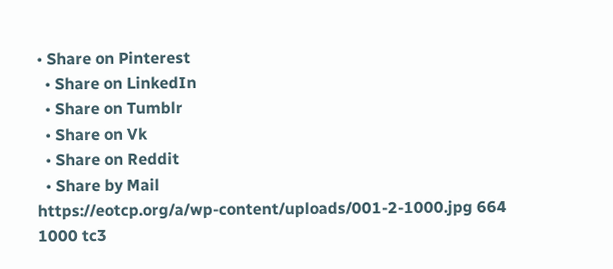• Share on Pinterest
  • Share on LinkedIn
  • Share on Tumblr
  • Share on Vk
  • Share on Reddit
  • Share by Mail
https://eotcp.org/a/wp-content/uploads/001-2-1000.jpg 664 1000 tc3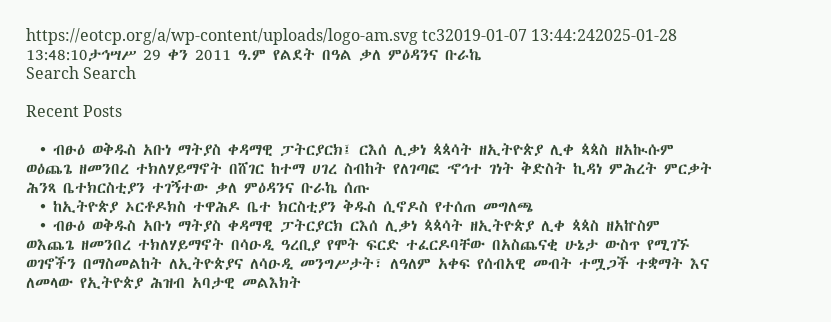https://eotcp.org/a/wp-content/uploads/logo-am.svg tc32019-01-07 13:44:242025-01-28 13:48:10ታኅሣሥ 29 ቀን 2011 ዓ.ም የልደት በዓል ቃለ ምዕዳንና ቡራኬ
Search Search

Recent Posts

  • ብፁዕ ወቅዱስ አቡነ ማትያስ ቀዳማዊ ፓትርያርክ፤ ርእሰ ሊቃነ ጳጳሳት ዘኢትዮጵያ ሊቀ ጳጳስ ዘአኲሱም ወዕጨጌ ዘመንበረ ተክለሃይማኖት በሸገር ከተማ ሀገረ ስብከት የለገጣፎ ኆኅተ ገነት ቅድስት ኪዳነ ምሕረት ምርቃት ሕንጻ ቤተክርስቲያን ተገኝተው ቃለ ምዕዳንና ቡራኬ ሰጡ
  • ከኢትዮጵያ ኦርቶዶክስ ተዋሕዶ ቤተ ክርስቲያን ቅዱስ ሲኖዶስ የተሰጠ መግለጫ
  • ብፁዕ ወቅዱስ አቡነ ማትያስ ቀዳማዊ ፓትርያርክ ርእሰ ሊቃነ ጳጳሳት ዘኢትዮጵያ ሊቀ ጳጳስ ዘአኵስም ወእጨጌ ዘመንበረ ተክለሃይማኖት በሳዑዲ ዓረቢያ የሞት ፍርድ ተፈርዶባቸው በአስጨናቂ ሁኔታ ውስጥ የሚገኙ ወገኖችን በማስመልከት ለኢትዮጵያና ለሳዑዲ መንግሥታት፣ ለዓለም አቀፍ የሰብአዊ መብት ተሟጋች ተቋማት እና ለመላው የኢትዮጵያ ሕዝብ አባታዊ መልእክት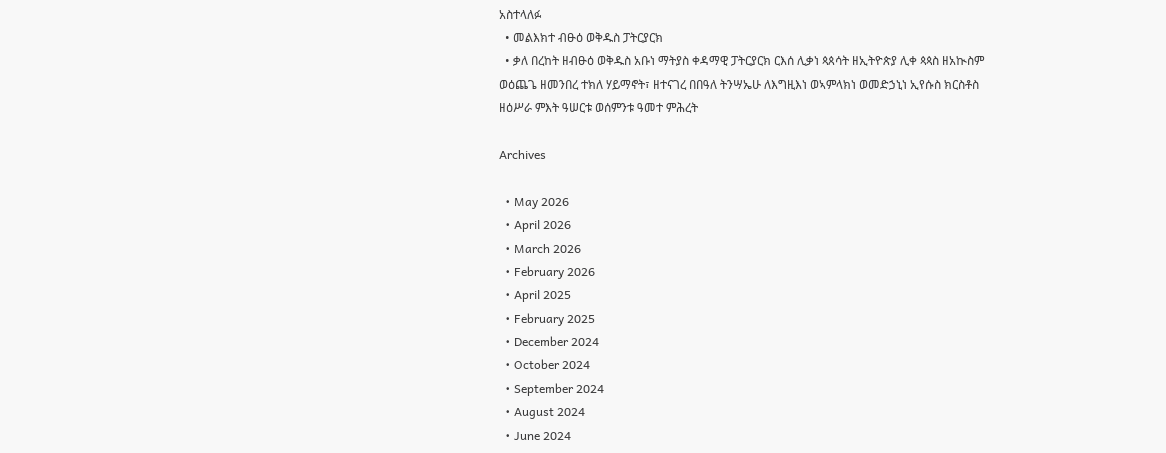አስተላለፉ
  • መልእክተ ብፁዕ ወቅዱስ ፓትርያርክ
  • ቃለ በረከት ዘብፁዕ ወቅዱስ አቡነ ማትያስ ቀዳማዊ ፓትርያርክ ርእሰ ሊቃነ ጳጰሳት ዘኢትዮጵያ ሊቀ ጳጳስ ዘአኲስም ወዕጨጌ ዘመንበረ ተክለ ሃይማኖት፣ ዘተናገረ በበዓለ ትንሣኤሁ ለእግዚእነ ወኣምላክነ ወመድኃኒነ ኢየሱስ ክርስቶስ ዘዕሥራ ምእት ዓሠርቱ ወሰምንቱ ዓመተ ምሕረት

Archives

  • May 2026
  • April 2026
  • March 2026
  • February 2026
  • April 2025
  • February 2025
  • December 2024
  • October 2024
  • September 2024
  • August 2024
  • June 2024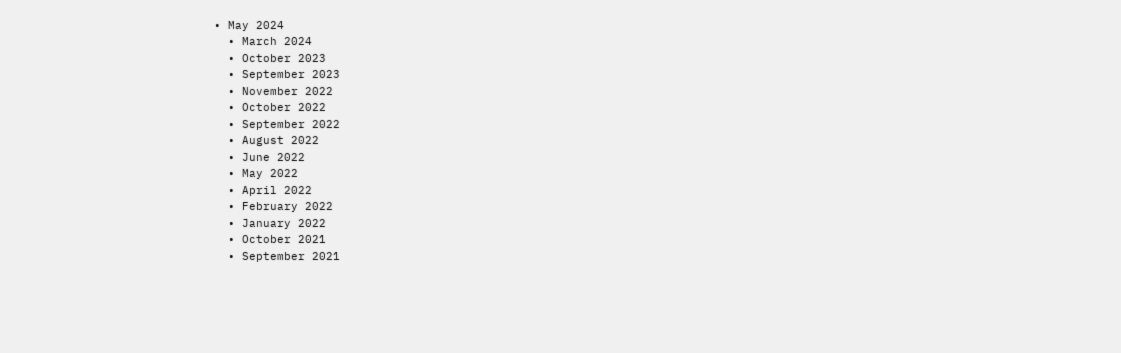• May 2024
  • March 2024
  • October 2023
  • September 2023
  • November 2022
  • October 2022
  • September 2022
  • August 2022
  • June 2022
  • May 2022
  • April 2022
  • February 2022
  • January 2022
  • October 2021
  • September 2021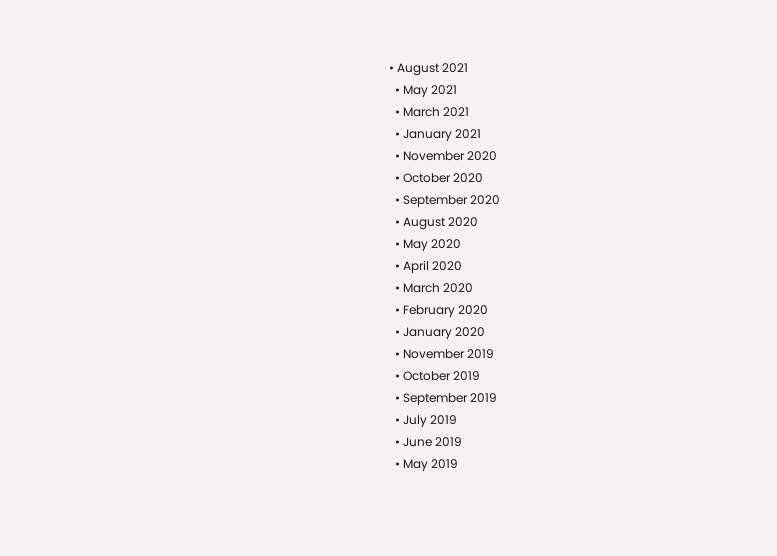• August 2021
  • May 2021
  • March 2021
  • January 2021
  • November 2020
  • October 2020
  • September 2020
  • August 2020
  • May 2020
  • April 2020
  • March 2020
  • February 2020
  • January 2020
  • November 2019
  • October 2019
  • September 2019
  • July 2019
  • June 2019
  • May 2019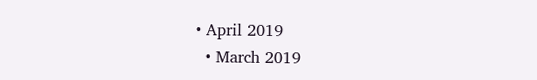• April 2019
  • March 2019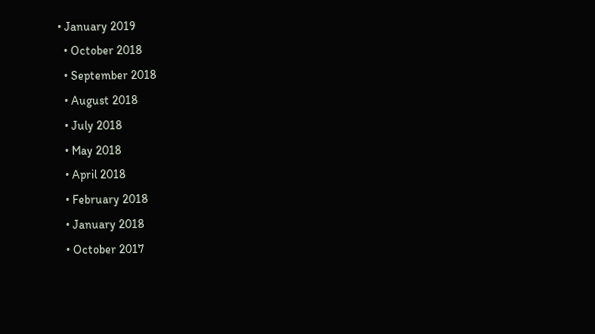• January 2019
  • October 2018
  • September 2018
  • August 2018
  • July 2018
  • May 2018
  • April 2018
  • February 2018
  • January 2018
  • October 2017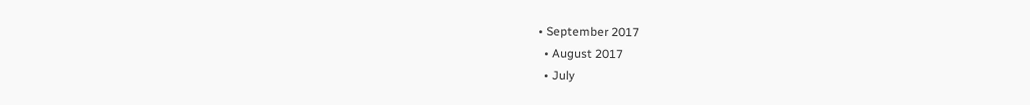• September 2017
  • August 2017
  • July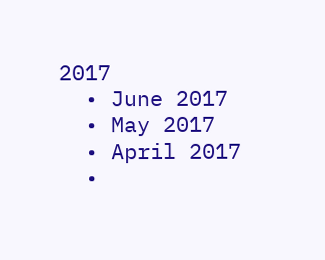2017
  • June 2017
  • May 2017
  • April 2017
  •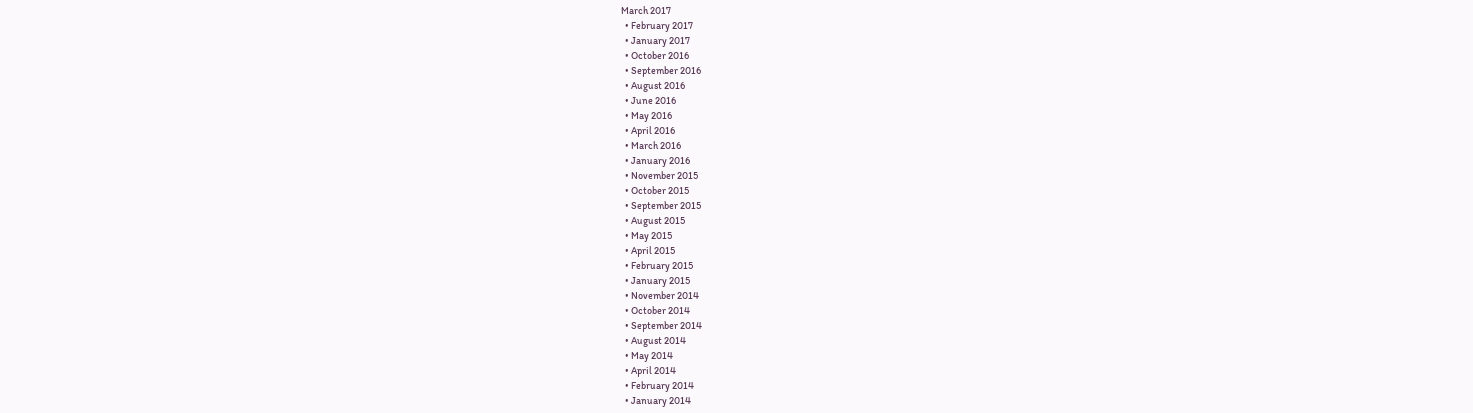March 2017
  • February 2017
  • January 2017
  • October 2016
  • September 2016
  • August 2016
  • June 2016
  • May 2016
  • April 2016
  • March 2016
  • January 2016
  • November 2015
  • October 2015
  • September 2015
  • August 2015
  • May 2015
  • April 2015
  • February 2015
  • January 2015
  • November 2014
  • October 2014
  • September 2014
  • August 2014
  • May 2014
  • April 2014
  • February 2014
  • January 2014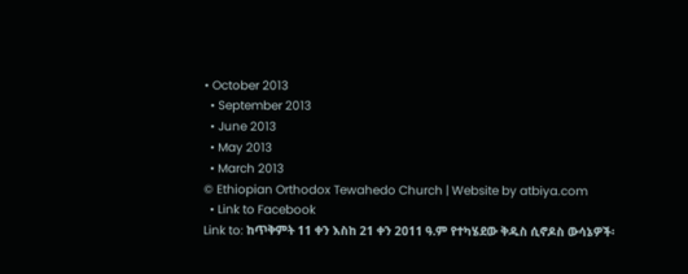• October 2013
  • September 2013
  • June 2013
  • May 2013
  • March 2013
© Ethiopian Orthodox Tewahedo Church | Website by atbiya.com
  • Link to Facebook
Link to: ከጥቅምት 11 ቀን እስከ 21 ቀን 2011 ዓ.ም የተካሄደው ቅዱስ ሲኖዶስ ውሳኔዎች፡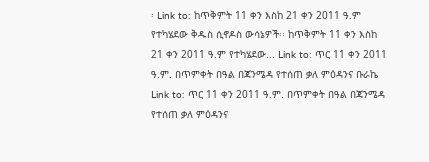፡ Link to: ከጥቅምት 11 ቀን እስከ 21 ቀን 2011 ዓ.ም የተካሄደው ቅዱስ ሲኖዶስ ውሳኔዎች፡፡ ከጥቅምት 11 ቀን እስከ 21 ቀን 2011 ዓ.ም የተካሄደው... Link to: ጥር 11 ቀን 2011 ዓ.ም. በጥምቀት በዓል በጃንሜዳ የተሰጠ ቃለ ምዕዳንና ቡራኬ Link to: ጥር 11 ቀን 2011 ዓ.ም. በጥምቀት በዓል በጃንሜዳ የተሰጠ ቃለ ምዕዳንና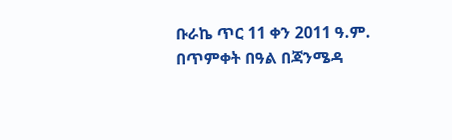ቡራኬ ጥር 11 ቀን 2011 ዓ.ም. በጥምቀት በዓል በጃንሜዳ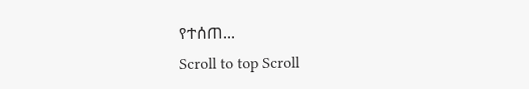የተሰጠ...
Scroll to top Scroll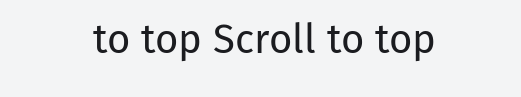to top Scroll to top